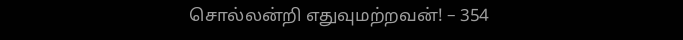சொல்லன்றி எதுவுமற்றவன்! – 354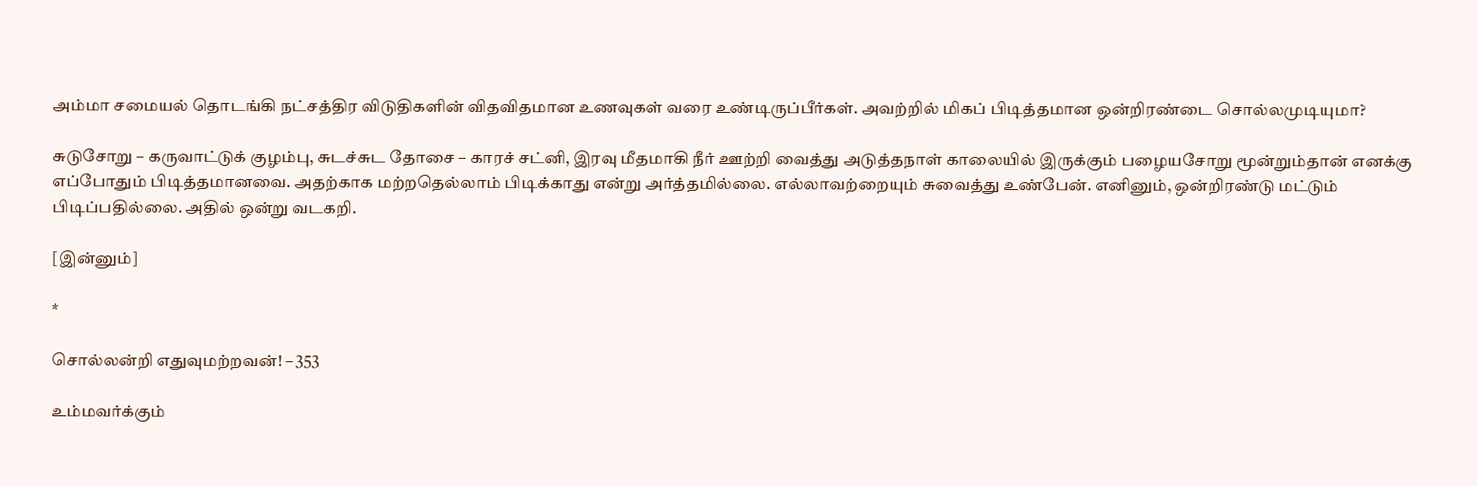அம்மா சமையல் தொடங்கி நட்சத்திர விடுதிகளின் விதவிதமான உணவுகள் வரை உண்டிருப்பீர்கள். அவற்றில் மிகப் பிடித்தமான ஒன்றிரண்டை சொல்லமுடியுமா?

சுடுசோறு – கருவாட்டுக் குழம்பு, சுடச்சுட தோசை – காரச் சட்னி, இரவு மீதமாகி நீர் ஊற்றி வைத்து அடுத்தநாள் காலையில் இருக்கும் பழையசோறு மூன்றும்தான் எனக்கு எப்போதும் பிடித்தமானவை. அதற்காக மற்றதெல்லாம் பிடிக்காது என்று அர்த்தமில்லை. எல்லாவற்றையும் சுவைத்து உண்பேன். எனினும், ஒன்றிரண்டு மட்டும் பிடிப்பதில்லை. அதில் ஒன்று வடகறி.

[இன்னும்]

*

சொல்லன்றி எதுவுமற்றவன்! – 353

உம்மவர்க்கும்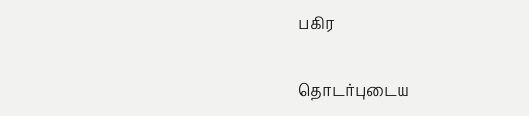பகிர

தொடர்புடைய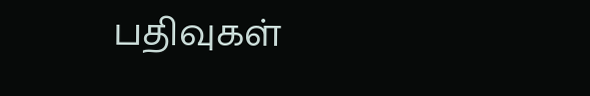பதிவுகள்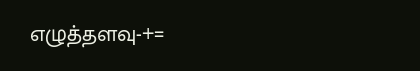எழுத்தளவு-+=